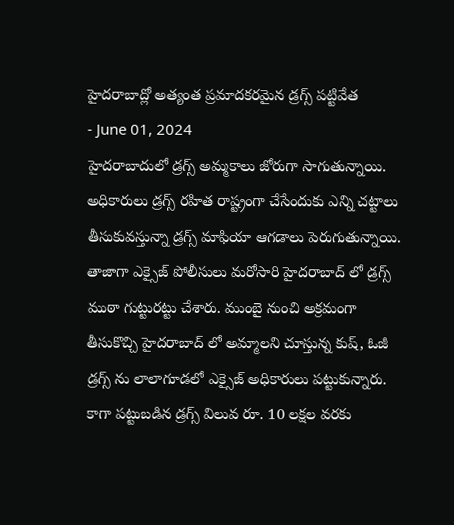హైదరాబాద్లో అత్యంత ప్రమాదకరమైన డ్రగ్స్ పట్టివేత
- June 01, 2024
హైదరాబాదులో డ్రగ్స్ అమ్మకాలు జోరుగా సాగుతున్నాయి. అధికారులు డ్రగ్స్ రహిత రాష్ట్రంగా చేసేందుకు ఎన్ని చట్టాలు తీసుకువస్తున్నా డ్రగ్స్ మాఫియా ఆగడాలు పెరుగుతున్నాయి. తాజాగా ఎక్సైజ్ పోలీసులు మరోసారి హైదరాబాద్ లో డ్రగ్స్ ముఠా గుట్టురట్టు చేశారు. ముంబై నుంచి అక్రమంగా తీసుకొచ్చి హైదరాబాద్ లో అమ్మాలని చూస్తున్న కుష్, ఓజీ డ్రగ్స్ ను లాలాగూడలో ఎక్సైజ్ అధికారులు పట్టుకున్నారు.
కాగా పట్టుబడిన డ్రగ్స్ విలువ రూ. 10 లక్షల వరకు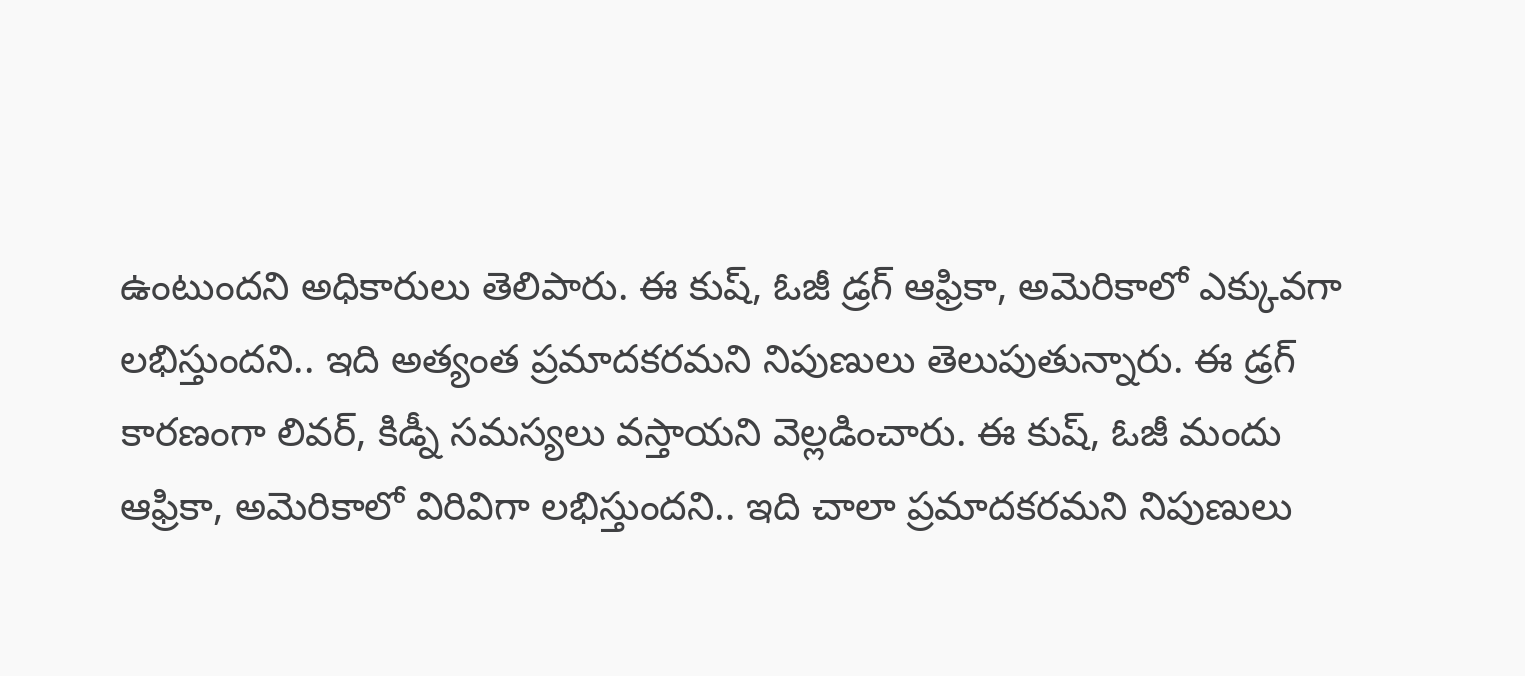ఉంటుందని అధికారులు తెలిపారు. ఈ కుష్, ఓజీ డ్రగ్ ఆఫ్రికా, అమెరికాలో ఎక్కువగా లభిస్తుందని.. ఇది అత్యంత ప్రమాదకరమని నిపుణులు తెలుపుతున్నారు. ఈ డ్రగ్ కారణంగా లివర్, కిడ్నీ సమస్యలు వస్తాయని వెల్లడించారు. ఈ కుష్, ఓజీ మందు ఆఫ్రికా, అమెరికాలో విరివిగా లభిస్తుందని.. ఇది చాలా ప్రమాదకరమని నిపుణులు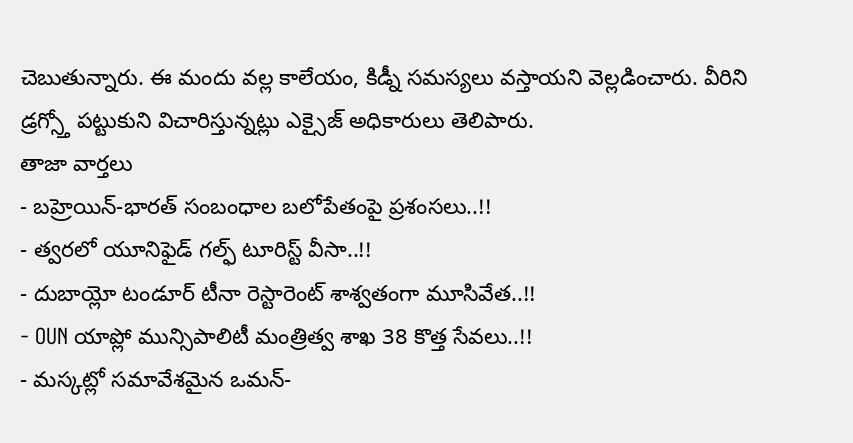చెబుతున్నారు. ఈ మందు వల్ల కాలేయం, కిడ్నీ సమస్యలు వస్తాయని వెల్లడించారు. వీరిని డ్రగ్స్తో పట్టుకుని విచారిస్తున్నట్లు ఎక్సైజ్ అధికారులు తెలిపారు.
తాజా వార్తలు
- బహ్రెయిన్-భారత్ సంబంధాల బలోపేతంపై ప్రశంసలు..!!
- త్వరలో యూనిఫైడ్ గల్ఫ్ టూరిస్ట్ వీసా..!!
- దుబాయ్లో టండూర్ టీనా రెస్టారెంట్ శాశ్వతంగా మూసివేత..!!
- OUN యాప్లో మున్సిపాలిటీ మంత్రిత్వ శాఖ 38 కొత్త సేవలు..!!
- మస్కట్లో సమావేశమైన ఒమన్-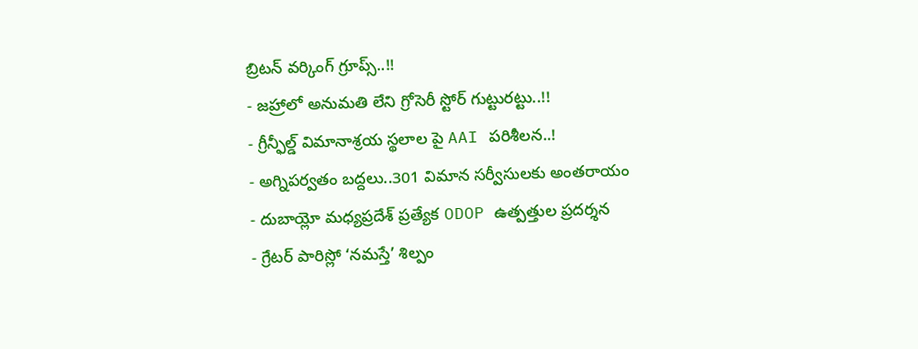బ్రిటన్ వర్కింగ్ గ్రూప్స్..!!
- జహ్రాలో అనుమతి లేని గ్రోసెరీ స్టోర్ గుట్టురట్టు..!!
- గ్రీన్ఫీల్డ్ విమానాశ్రయ స్థలాల పై AAI పరిశీలన..!
- అగ్నిపర్వతం బద్దలు..301 విమాన సర్వీసులకు అంతరాయం
- దుబాయ్లో మధ్యప్రదేశ్ ప్రత్యేక ODOP ఉత్పత్తుల ప్రదర్శన
- గ్రేటర్ పారిస్లో ‘నమస్తే’ శిల్పం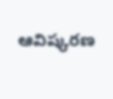ఆవిష్కరణ